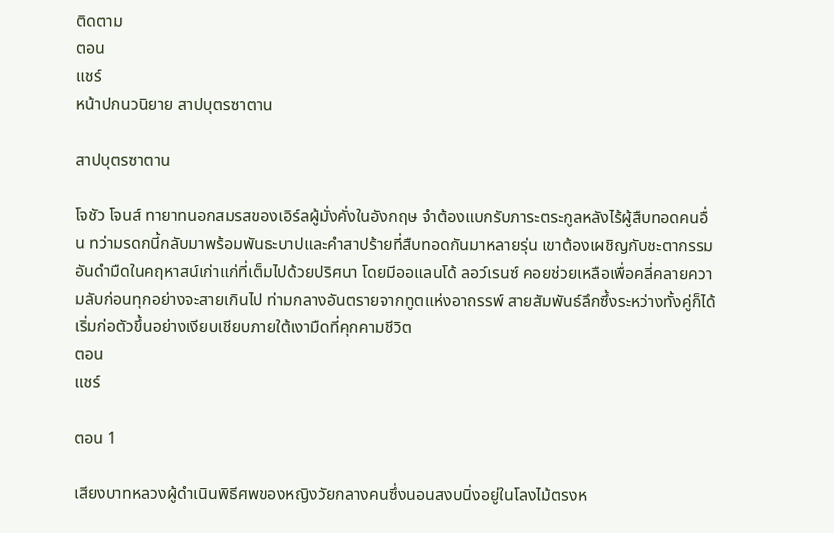ติดตาม
ตอน
แชร์
หน้าปกนวนิยาย สาปบุตรซาตาน

สาปบุตรซาตาน

โจชัว โจนส์ ทายาทนอกสมรสของเอิร์ลผู้มั่งคั่งในอังกฤษ จำต้องแบกรับภาระตระกูลหลังไร้ผู้สืบทอดคนอื่น ทว่ามรดกนี้กลับมาพร้อมพันธะบาปและคำสาปร้ายที่สืบทอดกันมาหลายรุ่น เขาต้องเผชิญกับชะตากรรมอันดำมืดในคฤหาสน์เก่าแก่ที่เต็มไปด้วยปริศนา โดยมีออแลนโด้ ลอว์เรนซ์ คอยช่วยเหลือเพื่อคลี่คลายความลับก่อนทุกอย่างจะสายเกินไป ท่ามกลางอันตรายจากทูตแห่งอาถรรพ์ สายสัมพันธ์ลึกซึ้งระหว่างทั้งคู่ก็ได้เริ่มก่อตัวขึ้นอย่างเงียบเชียบภายใต้เงามืดที่คุกคามชีวิต
ตอน
แชร์

ตอน 1

เสียงบาทหลวงผู้ดำเนินพิธีศพของหญิงวัยกลางคนซึ่งนอนสงบนิ่งอยู่ในโลงไม้ตรงห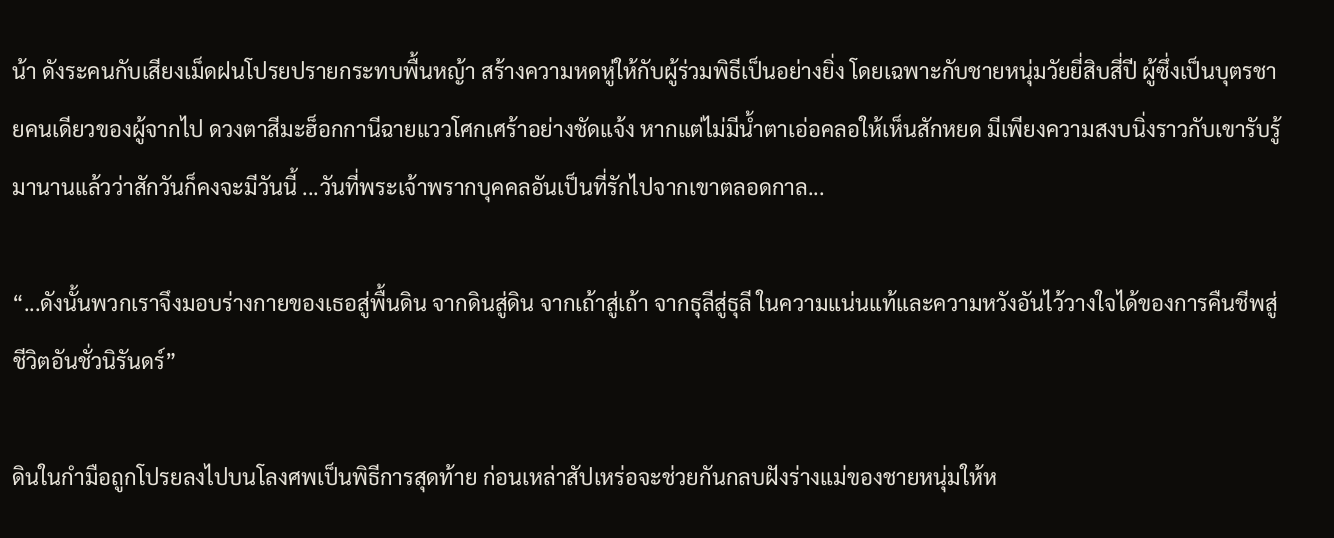น้า ดังระคนกับเสียงเม็ดฝนโปรยปรายกระทบพื้นหญ้า สร้างความหดหู่ให้กับผู้ร่วมพิธีเป็นอย่างยิ่ง โดยเฉพาะกับชายหนุ่มวัยยี่สิบสี่ปี ผู้ซึ่งเป็นบุตรชายคนเดียวของผู้จากไป ดวงตาสีมะฮ็อกกานีฉายแววโศกเศร้าอย่างชัดแจ้ง หากแต่ไม่มีน้ำตาเอ่อคลอให้เห็นสักหยด มีเพียงความสงบนิ่งราวกับเขารับรู้มานานแล้วว่าสักวันก็คงจะมีวันนี้ ...วันที่พระเจ้าพรากบุคคลอันเป็นที่รักไปจากเขาตลอดกาล...

“...ดังนั้นพวกเราจึงมอบร่างกายของเธอสู่พื้นดิน จากดินสู่ดิน จากเถ้าสู่เถ้า จากธุลีสู่ธุลี ในความแน่นแท้และความหวังอันไว้วางใจได้ของการคืนชีพสู่ชีวิตอันชั่วนิรันดร์”

ดินในกำมือถูกโปรยลงไปบนโลงศพเป็นพิธีการสุดท้าย ก่อนเหล่าสัปเหร่อจะช่วยกันกลบฝังร่างแม่ของชายหนุ่มให้ห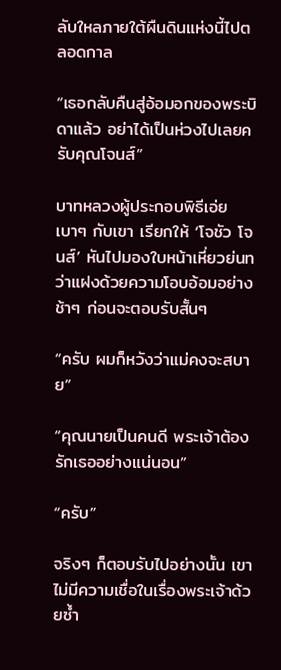ลับใหลภายใต้ผืนดินแห่งนี้ไปตลอดกาล

“เธอกลับคืนสู่อ้อมอกของพระบิดาแล้ว อย่าได้เป็นห่วงไปเลยครับคุณโจนส์”

บาทหลวงผู้ประกอบพิธีเอ่ยเบาๆ กับเขา เรียกให้ ‘โจชัว โจนส์’ หันไปมองใบหน้าเหี่ยวย่นทว่าแฝงด้วยความโอบอ้อมอย่างช้าๆ ก่อนจะตอบรับสั้นๆ

“ครับ ผมก็หวังว่าแม่คงจะสบาย”

“คุณนายเป็นคนดี พระเจ้าต้องรักเธออย่างแน่นอน”

“ครับ”

จริงๆ ก็ตอบรับไปอย่างนั้น เขาไม่มีความเชื่อในเรื่องพระเจ้าด้วยซ้ำ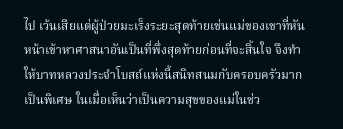ไป เว้นเสียแต่ผู้ป่วยมะเร็งระยะสุดท้ายเช่นแม่ของเขาที่หันหน้าเข้าหาศาสนาอันเป็นที่พึ่งสุดท้ายก่อนที่จะสิ้นใจ จึงทำให้บาทหลวงประจำโบสถ์แห่งนี้สนิทสนมกับครอบครัวมากเป็นพิเศษ ในเมื่อเห็นว่าเป็นความสุขของแม่ในช่ว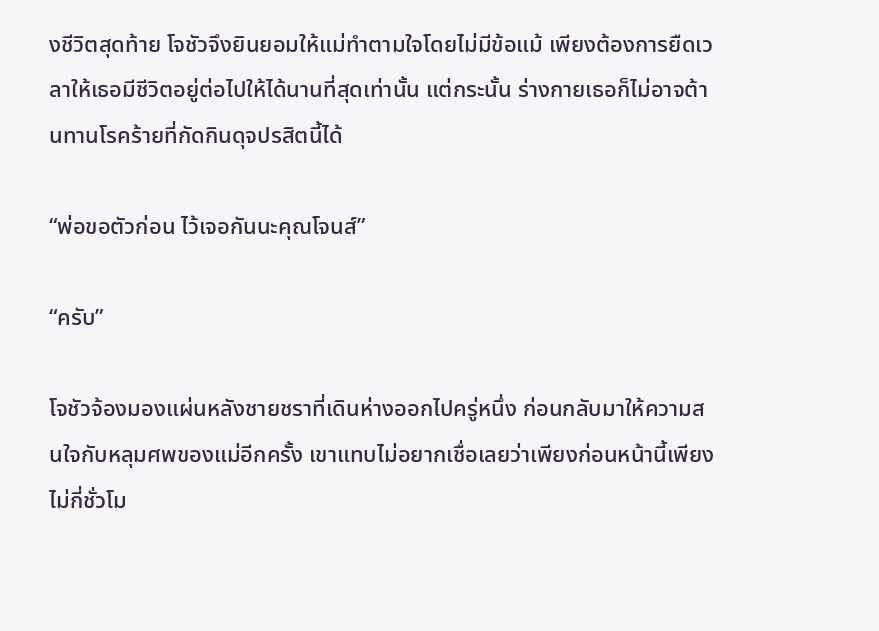งชีวิตสุดท้าย โจชัวจึงยินยอมให้แม่ทำตามใจโดยไม่มีข้อแม้ เพียงต้องการยืดเวลาให้เธอมีชีวิตอยู่ต่อไปให้ได้นานที่สุดเท่านั้น แต่กระนั้น ร่างกายเธอก็ไม่อาจต้านทานโรคร้ายที่กัดกินดุจปรสิตนี้ได้

“พ่อขอตัวก่อน ไว้เจอกันนะคุณโจนส์”

“ครับ”

โจชัวจ้องมองแผ่นหลังชายชราที่เดินห่างออกไปครู่หนึ่ง ก่อนกลับมาให้ความสนใจกับหลุมศพของแม่อีกครั้ง เขาแทบไม่อยากเชื่อเลยว่าเพียงก่อนหน้านี้เพียงไม่กี่ชั่วโม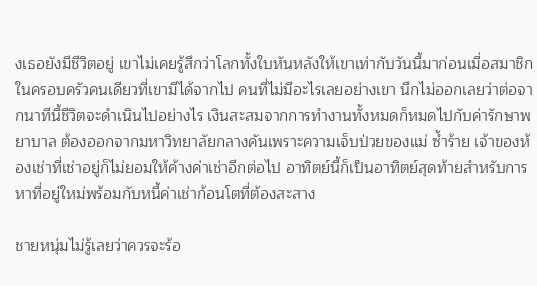งเธอยังมีชีวิตอยู่ เขาไม่เคยรู้สึกว่าโลกทั้งใบหันหลังให้เขาเท่ากับวันนี้มาก่อนเมื่อสมาชิกในครอบครัวคนเดียวที่เขามีได้จากไป คนที่ไม่มีอะไรเลยอย่างเขา นึกไม่ออกเลยว่าต่อจากนาทีนี้ชีวิตจะดำเนินไปอย่างไร เงินสะสมจากการทำงานทั้งหมดก็หมดไปกับค่ารักษาพยาบาล ต้องออกจากมหาวิทยาลัยกลางคันเพราะความเจ็บป่วยของแม่ ซ้ำร้าย เจ้าของห้องเช่าที่เช่าอยู่ก็ไม่ยอมให้ค้างค่าเช่าอีกต่อไป อาทิตย์นี้ก็เป็นอาทิตย์สุดท้ายสำหรับการหาที่อยู่ใหม่พร้อมกับหนี้ค่าเช่าก้อนโตที่ต้องสะสาง

ชายหนุ่มไม่รู้เลยว่าควรจะร้อ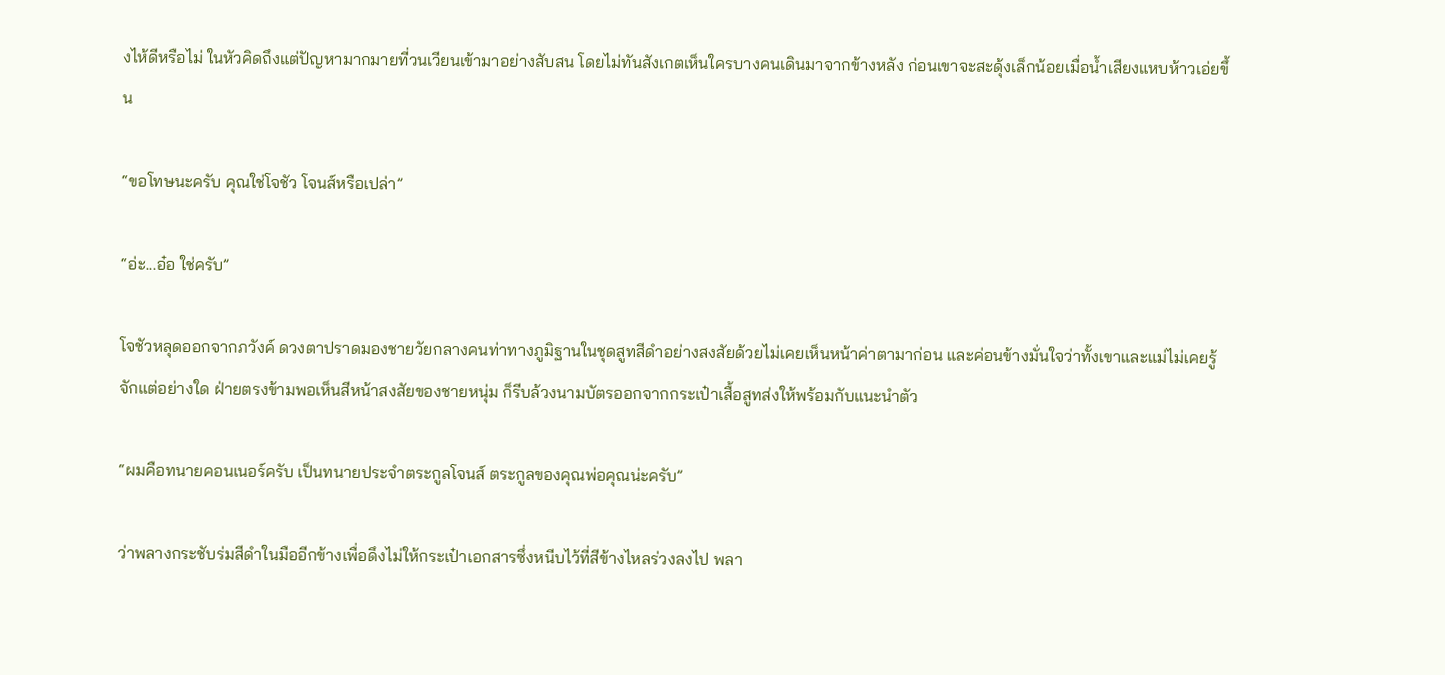งไห้ดีหรือไม่ ในหัวคิดถึงแต่ปัญหามากมายที่วนเวียนเข้ามาอย่างสับสน โดยไม่ทันสังเกตเห็นใครบางคนเดินมาจากข้างหลัง ก่อนเขาจะสะดุ้งเล็กน้อยเมื่อน้ำเสียงแหบห้าวเอ่ยขึ้น

“ขอโทษนะครับ คุณใช่โจชัว โจนส์หรือเปล่า”

“อ่ะ...อ๋อ ใช่ครับ”

โจชัวหลุดออกจากภวังค์ ดวงตาปราดมองชายวัยกลางคนท่าทางภูมิฐานในชุดสูทสีดำอย่างสงสัยด้วยไม่เคยเห็นหน้าค่าตามาก่อน และค่อนข้างมั่นใจว่าทั้งเขาและแม่ไม่เคยรู้จักแต่อย่างใด ฝ่ายตรงข้ามพอเห็นสีหน้าสงสัยของชายหนุ่ม ก็รีบล้วงนามบัตรออกจากกระเป๋าเสื้อสูทส่งให้พร้อมกับแนะนำตัว

“ผมคือทนายคอนเนอร์ครับ เป็นทนายประจำตระกูลโจนส์ ตระกูลของคุณพ่อคุณน่ะครับ”

ว่าพลางกระชับร่มสีดำในมืออีกข้างเพื่อดึงไม่ให้กระเป๋าเอกสารซึ่งหนีบไว้ที่สีข้างไหลร่วงลงไป พลา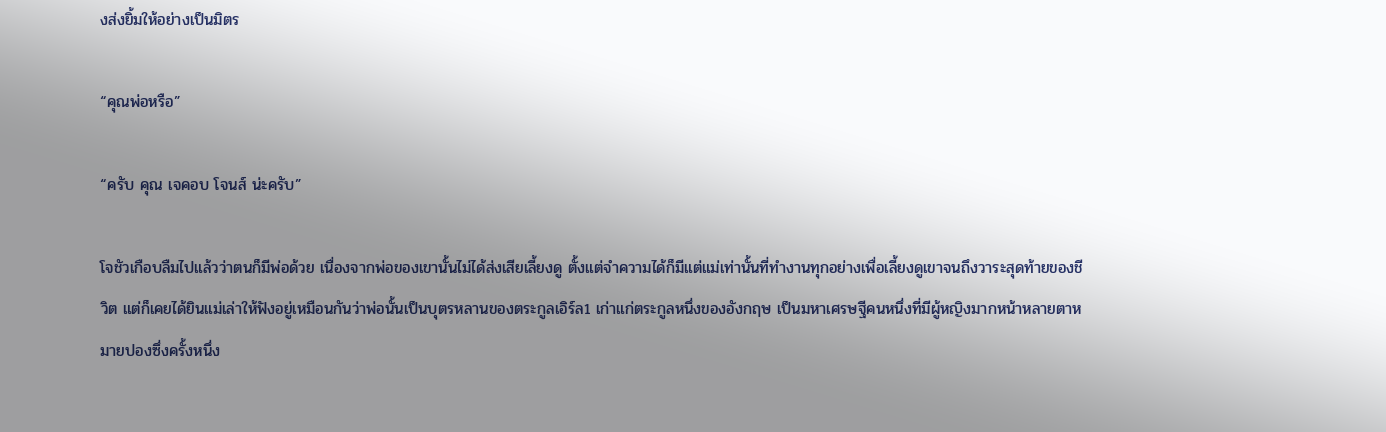งส่งยิ้มให้อย่างเป็นมิตร

“คุณพ่อหรือ”

“ครับ คุณ เจคอบ โจนส์ น่ะครับ”

โจชัวเกือบลืมไปแล้วว่าตนก็มีพ่อด้วย เนื่องจากพ่อของเขานั้นไม่ได้ส่งเสียเลี้ยงดู ตั้งแต่จำความได้ก็มีแต่แม่เท่านั้นที่ทำงานทุกอย่างเพื่อเลี้ยงดูเขาจนถึงวาระสุดท้ายของชีวิต แต่ก็เคยได้ยินแม่เล่าให้ฟังอยู่เหมือนกันว่าพ่อนั้นเป็นบุตรหลานของตระกูลเอิร์ล1 เก่าแก่ตระกูลหนึ่งของอังกฤษ เป็นมหาเศรษฐีคนหนึ่งที่มีผู้หญิงมากหน้าหลายตาหมายปองซึ่งครั้งหนึ่ง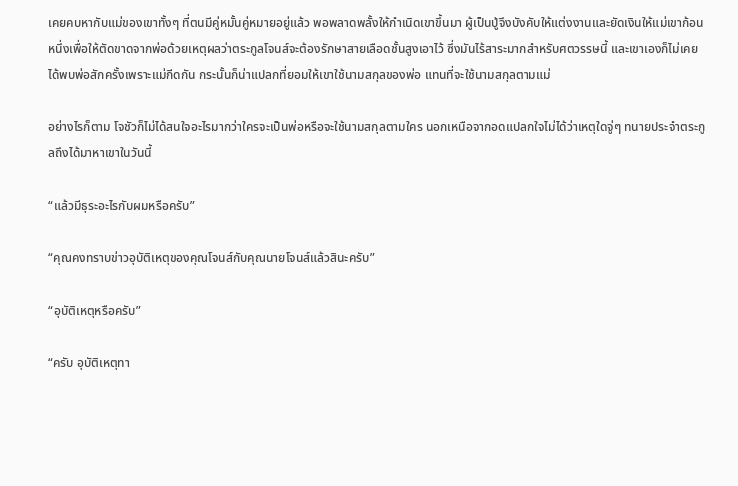เคยคบหากับแม่ของเขาทั้งๆ ที่ตนมีคู่หมั้นคู่หมายอยู่แล้ว พอพลาดพลั้งให้กำเนิดเขาขึ้นมา ผู้เป็นปู่จึงบังคับให้แต่งงานและยัดเงินให้แม่เขาก้อนหนึ่งเพื่อให้ตัดขาดจากพ่อด้วยเหตุผลว่าตระกูลโจนส์จะต้องรักษาสายเลือดชั้นสูงเอาไว้ ซึ่งมันไร้สาระมากสำหรับศตวรรษนี้ และเขาเองก็ไม่เคยได้พบพ่อสักครั้งเพราะแม่กีดกัน กระนั้นก็น่าแปลกที่ยอมให้เขาใช้นามสกุลของพ่อ แทนที่จะใช้นามสกุลตามแม่

อย่างไรก็ตาม โจชัวก็ไม่ได้สนใจอะไรมากว่าใครจะเป็นพ่อหรือจะใช้นามสกุลตามใคร นอกเหนือจากอดแปลกใจไม่ได้ว่าเหตุใดจู่ๆ ทนายประจำตระกูลถึงได้มาหาเขาในวันนี้

“แล้วมีธุระอะไรกับผมหรือครับ”

“คุณคงทราบข่าวอุบัติเหตุของคุณโจนส์กับคุณนายโจนส์แล้วสินะครับ”

“อุบัติเหตุหรือครับ”

“ครับ อุบัติเหตุทา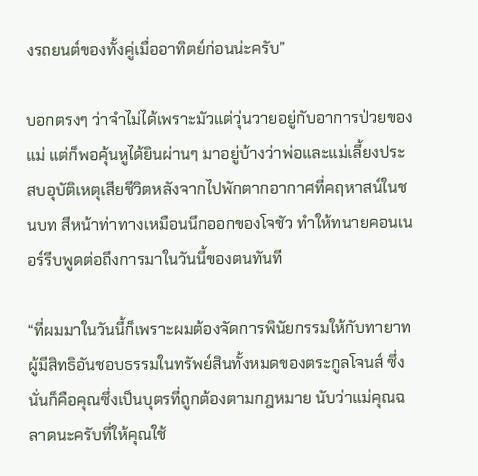งรถยนต์ของทั้งคู่เมื่ออาทิตย์ก่อนน่ะครับ”

บอกตรงๆ ว่าจำไม่ได้เพราะมัวแต่วุ่นวายอยู่กับอาการป่วยของแม่ แต่ก็พอคุ้นหูได้ยินผ่านๆ มาอยู่บ้างว่าพ่อและแม่เลี้ยงประสบอุบัติเหตุเสียชีวิตหลังจากไปพักตากอากาศที่คฤหาสน์ในชนบท สีหน้าท่าทางเหมือนนึกออกของโจชัว ทำให้ทนายคอนเนอร์รีบพูดต่อถึงการมาในวันนี้ของตนทันที

“ที่ผมมาในวันนี้ก็เพราะผมต้องจัดการพินัยกรรมให้กับทายาทผู้มีสิทธิอันชอบธรรมในทรัพย์สินทั้งหมดของตระกูลโจนส์ ซึ่งนั่นก็คือคุณซึ่งเป็นบุตรที่ถูกต้องตามกฎหมาย นับว่าแม่คุณฉลาดนะครับที่ให้คุณใช้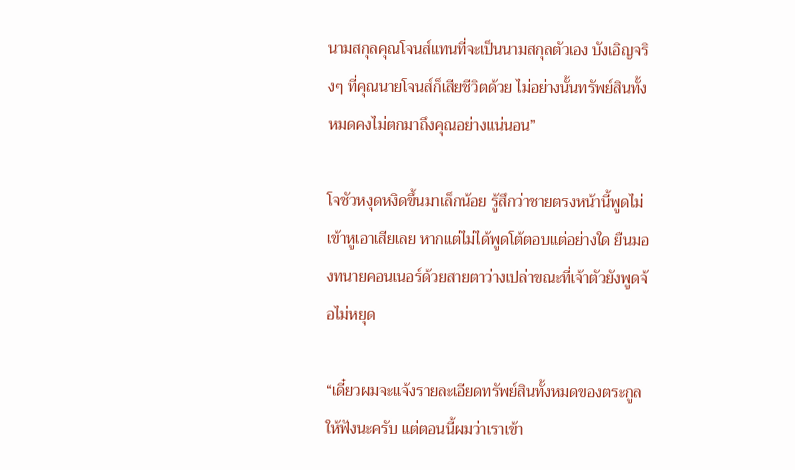นามสกุลคุณโจนส์แทนที่จะเป็นนามสกุลตัวเอง บังเอิญจริงๆ ที่คุณนายโจนส์ก็เสียชีวิตด้วย ไม่อย่างนั้นทรัพย์สินทั้งหมดคงไม่ตกมาถึงคุณอย่างแน่นอน”

โจชัวหงุดหงิดขึ้นมาเล็กน้อย รู้สึกว่าชายตรงหน้านี้พูดไม่เข้าหูเอาเสียเลย หากแต่ไม่ได้พูดโต้ตอบแต่อย่างใด ยืนมองทนายคอนเนอร์ด้วยสายตาว่างเปล่าขณะที่เจ้าตัวยังพูดจ้อไม่หยุด

“เดี๋ยวผมจะแจ้งรายละเอียดทรัพย์สินทั้งหมดของตระกูลให้ฟังนะครับ แต่ตอนนี้ผมว่าเราเข้า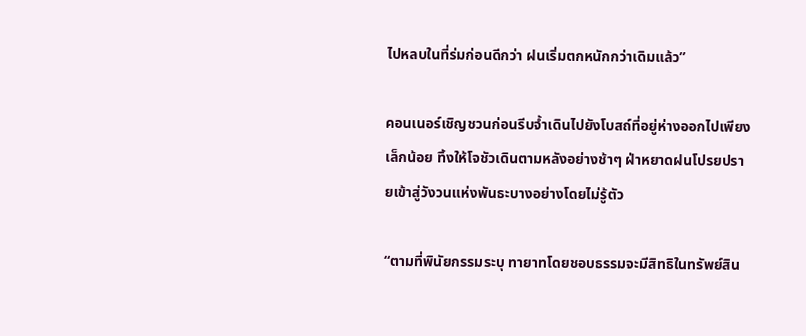ไปหลบในที่ร่มก่อนดีกว่า ฝนเริ่มตกหนักกว่าเดิมแล้ว”

คอนเนอร์เชิญชวนก่อนรีบจ้ำเดินไปยังโบสถ์ที่อยู่ห่างออกไปเพียงเล็กน้อย ทิ้งให้โจชัวเดินตามหลังอย่างช้าๆ ฝ่าหยาดฝนโปรยปรายเข้าสู่วังวนแห่งพันธะบางอย่างโดยไม่รู้ตัว

“ตามที่พินัยกรรมระบุ ทายาทโดยชอบธรรมจะมีสิทธิในทรัพย์สิน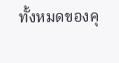ทั้งหมดของคุ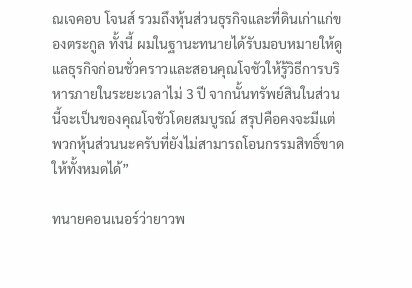ณเจคอบ โจนส์ รวมถึงหุ้นส่วนธุรกิจและที่ดินเก่าแก่ของตระกูล ทั้งนี้ ผมในฐานะทนายได้รับมอบหมายให้ดูแลธุรกิจก่อนชั่วคราวและสอนคุณโจชัวให้รู้วิธีการบริหารภายในระยะเวลาไม่ 3 ปี จากนั้นทรัพย์สินในส่วนนี้จะเป็นของคุณโจชัวโดยสมบูรณ์ สรุปคือคงจะมีแต่พวกหุ้นส่วนนะครับที่ยังไม่สามารถโอนกรรมสิทธิ์ขาดให้ทั้งหมดได้”

ทนายคอนเนอร์ว่ายาวพ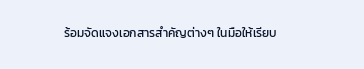ร้อมจัดแจงเอกสารสำคัญต่างๆ ในมือให้เรียบ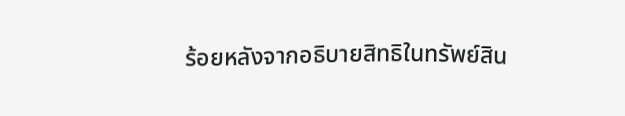ร้อยหลังจากอธิบายสิทธิในทรัพย์สิน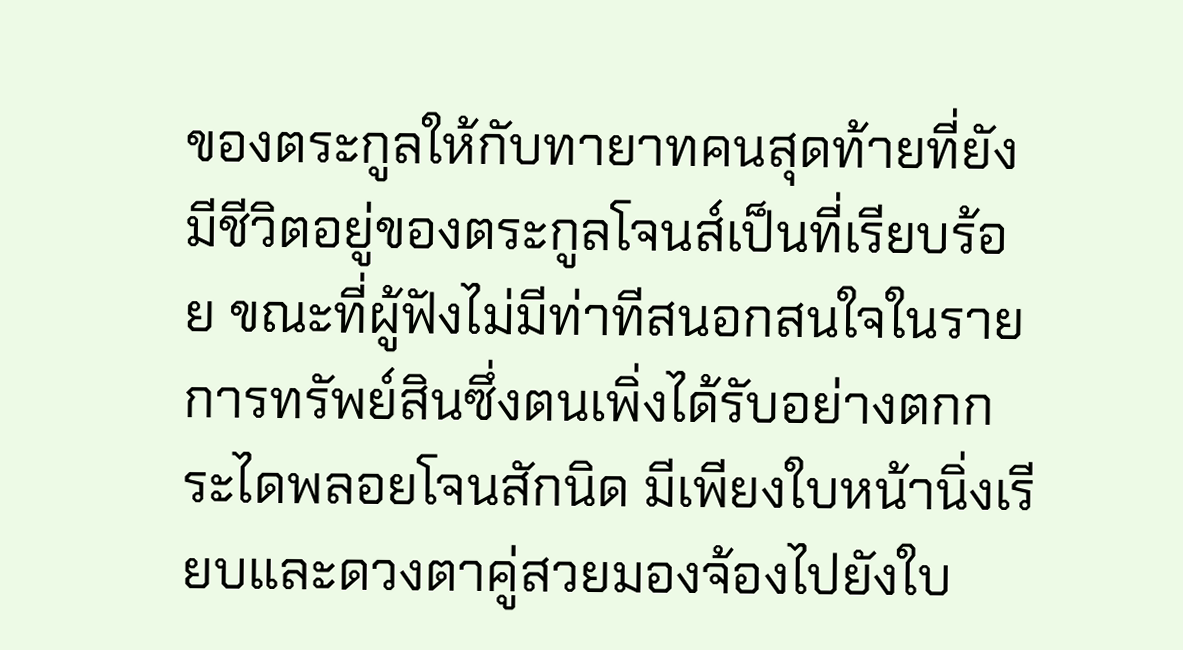ของตระกูลให้กับทายาทคนสุดท้ายที่ยังมีชีวิตอยู่ของตระกูลโจนส์เป็นที่เรียบร้อย ขณะที่ผู้ฟังไม่มีท่าทีสนอกสนใจในรายการทรัพย์สินซึ่งตนเพิ่งได้รับอย่างตกกระไดพลอยโจนสักนิด มีเพียงใบหน้านิ่งเรียบและดวงตาคู่สวยมองจ้องไปยังใบ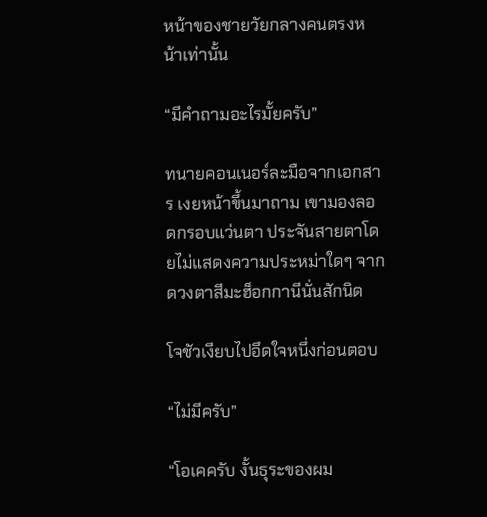หน้าของชายวัยกลางคนตรงหน้าเท่านั้น

“มีคำถามอะไรมั้ยครับ”

ทนายคอนเนอร์ละมือจากเอกสาร เงยหน้าขึ้นมาถาม เขามองลอดกรอบแว่นตา ประจันสายตาโดยไม่แสดงความประหม่าใดๆ จากดวงตาสีมะฮ็อกกานีนั่นสักนิด

โจชัวเงียบไปอึดใจหนึ่งก่อนตอบ

“ไม่มีครับ”

“โอเคครับ งั้นธุระของผม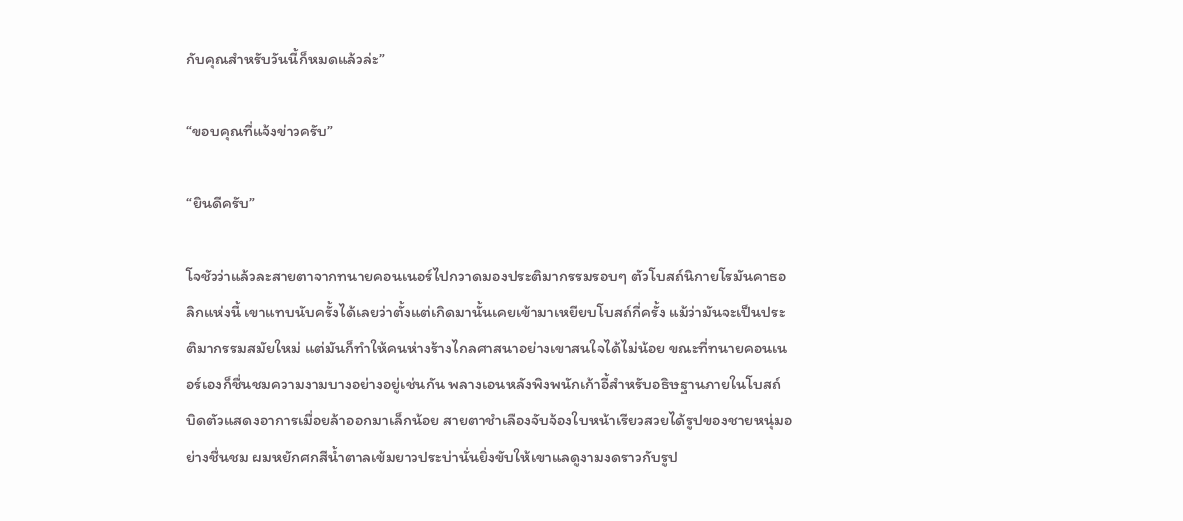กับคุณสำหรับวันนี้ก็หมดแล้วล่ะ”

“ขอบคุณที่แจ้งข่าวครับ”

“ยินดีครับ”

โจชัวว่าแล้วละสายตาจากทนายคอนเนอร์ไปกวาดมองประติมากรรมรอบๆ ตัวโบสถ์นิกายโรมันคาธอลิกแห่งนี้ เขาแทบนับครั้งได้เลยว่าตั้งแต่เกิดมานั้นเคยเข้ามาเหยียบโบสถ์กี่ครั้ง แม้ว่ามันจะเป็นประติมากรรมสมัยใหม่ แต่มันก็ทำให้คนห่างร้างไกลศาสนาอย่างเขาสนใจได้ไม่น้อย ขณะที่ทนายคอนเนอร์เองก็ชื่นชมความงามบางอย่างอยู่เช่นกัน พลางเอนหลังพิงพนักเก้าอี้สำหรับอธิษฐานภายในโบสถ์ บิดตัวแสดงอาการเมื่อยล้าออกมาเล็กน้อย สายตาชำเลืองจับจ้องใบหน้าเรียวสวยได้รูปของชายหนุ่มอย่างชื่นชม ผมหยักศกสีน้ำตาลเข้มยาวประบ่านั่นยิ่งขับให้เขาแลดูงามงดราวกับรูป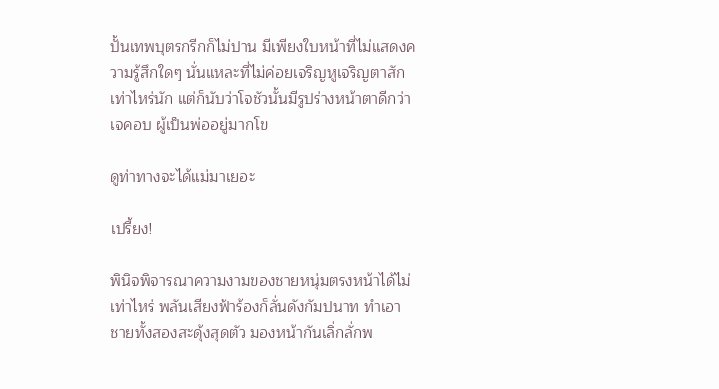ปั้นเทพบุตรกรีกก็ไม่ปาน มีเพียงใบหน้าที่ไม่แสดงความรู้สึกใดๆ นั่นแหละที่ไม่ค่อยเจริญหูเจริญตาสักเท่าไหร่นัก แต่ก็นับว่าโจชัวนั้นมีรูปร่างหน้าตาดีกว่าเจคอบ ผู้เป็นพ่ออยู่มากโข

ดูท่าทางจะได้แม่มาเยอะ

เปรี้ยง!

พินิจพิจารณาความงามของชายหนุ่มตรงหน้าได้ไม่เท่าไหร่ พลันเสียงฟ้าร้องก็ลั่นดังกัมปนาท ทำเอาชายทั้งสองสะดุ้งสุดตัว มองหน้ากันเลิ่กลั่กพ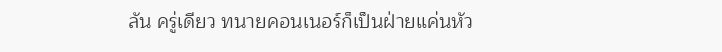ลัน ครู่เดียว ทนายคอนเนอร์ก็เป็นฝ่ายแค่นหัว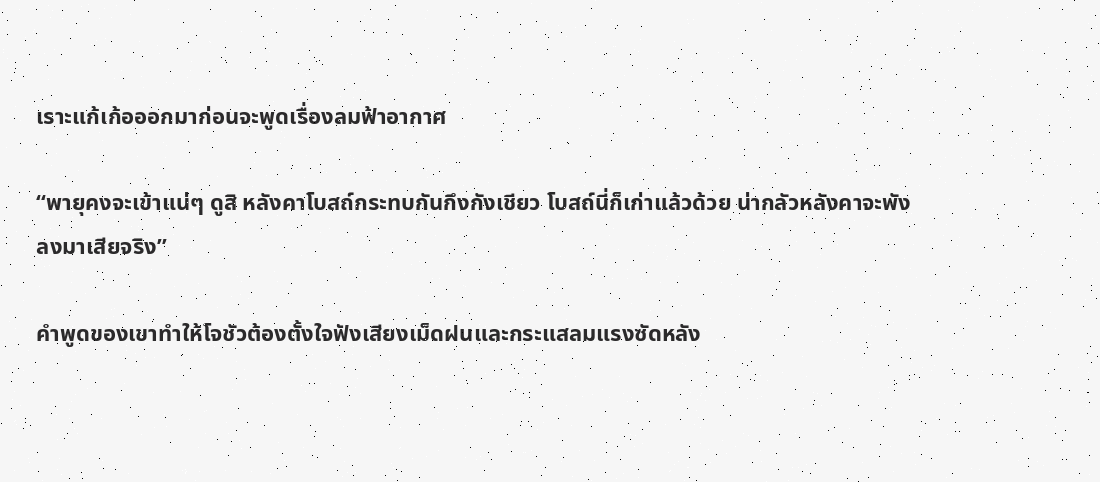เราะแก้เก้อออกมาก่อนจะพูดเรื่องลมฟ้าอากาศ

“พายุคงจะเข้าแน่ๆ ดูสิ หลังคาโบสถ์กระทบกันกึงกังเชียว โบสถ์นี่ก็เก่าแล้วด้วย น่ากลัวหลังคาจะพังลงมาเสียจริง”

คำพูดของเขาทำให้โจชัวต้องตั้งใจฟังเสียงเม็ดฝนและกระแสลมแรงซัดหลัง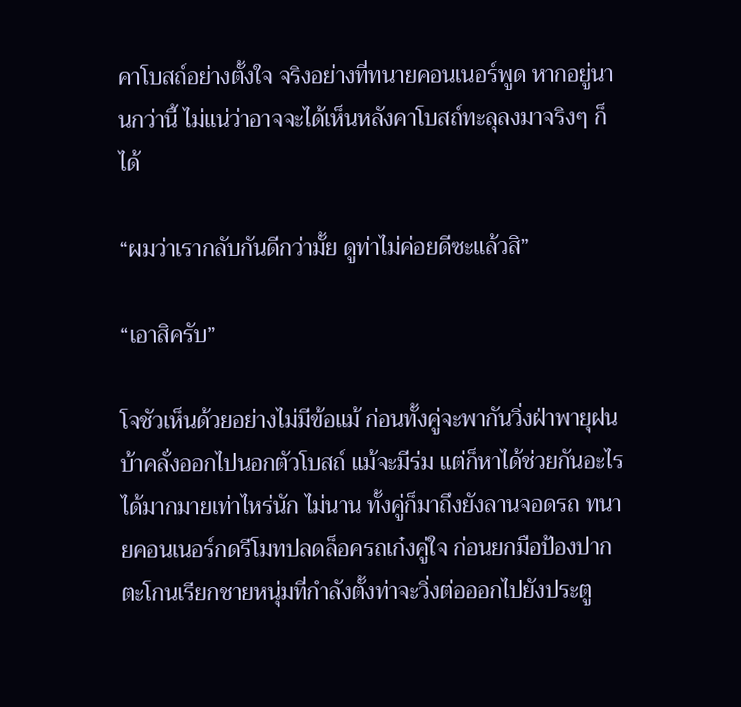คาโบสถ์อย่างตั้งใจ จริงอย่างที่ทนายคอนเนอร์พูด หากอยู่นานกว่านี้ ไม่แน่ว่าอาจจะได้เห็นหลังคาโบสถ์ทะลุลงมาจริงๆ ก็ได้

“ผมว่าเรากลับกันดีกว่ามั้ย ดูท่าไม่ค่อยดีซะแล้วสิ”

“เอาสิครับ”

โจชัวเห็นด้วยอย่างไม่มีข้อแม้ ก่อนทั้งคู่จะพากันวิ่งฝ่าพายุฝนบ้าคลั่งออกไปนอกตัวโบสถ์ แม้จะมีร่ม แต่ก็หาได้ช่วยกันอะไรได้มากมายเท่าไหร่นัก ไม่นาน ทั้งคู่ก็มาถึงยังลานจอดรถ ทนายคอนเนอร์กดรีโมทปลดล็อครถเก๋งคู่ใจ ก่อนยกมือป้องปากตะโกนเรียกชายหนุ่มที่กำลังตั้งท่าจะวิ่งต่อออกไปยังประตู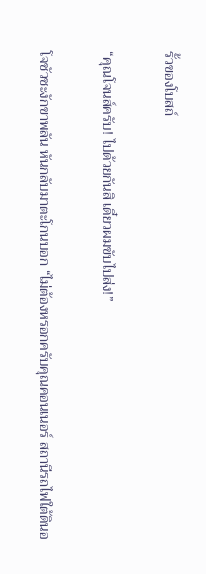รั้วของโบสถ์

“คุณโจนส์ครับ! ไปด้วยกันสิ เดี๋ยวผมขับไปส่ง!”

โจชัวชะงักขาพลัน หันกลับมาตะโกนบอก “ไม่ต้องหรอกครับคุณคอนเนอร์ สถานีรถไฟใต้ดินอ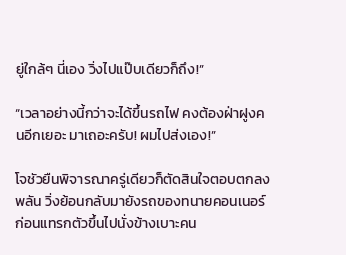ยู่ใกล้ๆ นี่เอง วิ่งไปแป๊บเดียวก็ถึง!”

“เวลาอย่างนี้กว่าจะได้ขึ้นรถไฟ คงต้องฝ่าฝูงคนอีกเยอะ มาเถอะครับ! ผมไปส่งเอง!”

โจชัวยืนพิจารณาครู่เดียวก็ตัดสินใจตอบตกลงพลัน วิ่งย้อนกลับมายังรถของทนายคอนเนอร์ก่อนแทรกตัวขึ้นไปนั่งข้างเบาะคน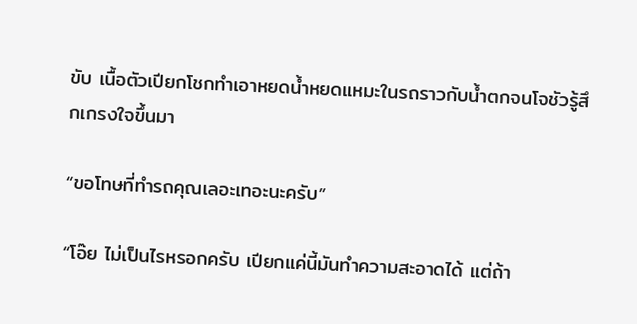ขับ เนื้อตัวเปียกโชกทำเอาหยดน้ำหยดแหมะในรถราวกับน้ำตกจนโจชัวรู้สึกเกรงใจขึ้นมา

“ขอโทษที่ทำรถคุณเลอะเทอะนะครับ”

“โอ๊ย ไม่เป็นไรหรอกครับ เปียกแค่นี้มันทำความสะอาดได้ แต่ถ้า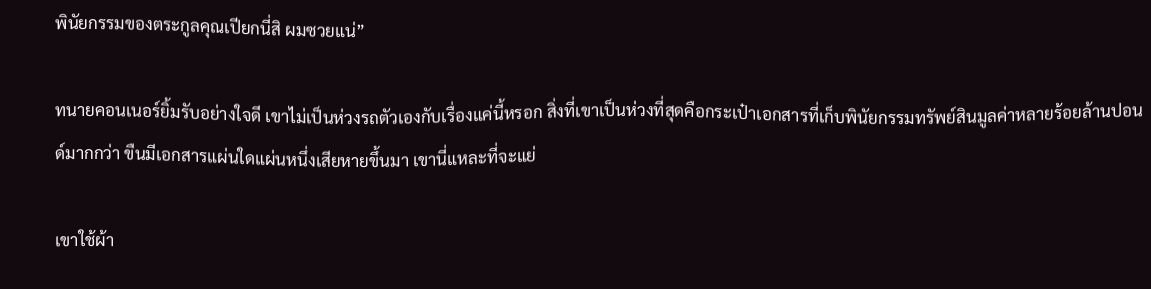พินัยกรรมของตระกูลคุณเปียกนี่สิ ผมซวยแน่”

ทนายคอนเนอร์ยิ้มรับอย่างใจดี เขาไม่เป็นห่วงรถตัวเองกับเรื่องแค่นี้หรอก สิ่งที่เขาเป็นห่วงที่สุดคือกระเป๋าเอกสารที่เก็บพินัยกรรมทรัพย์สินมูลค่าหลายร้อยล้านปอนด์มากกว่า ขืนมีเอกสารแผ่นใดแผ่นหนึ่งเสียหายขึ้นมา เขานี่แหละที่จะแย่

เขาใช้ผ้า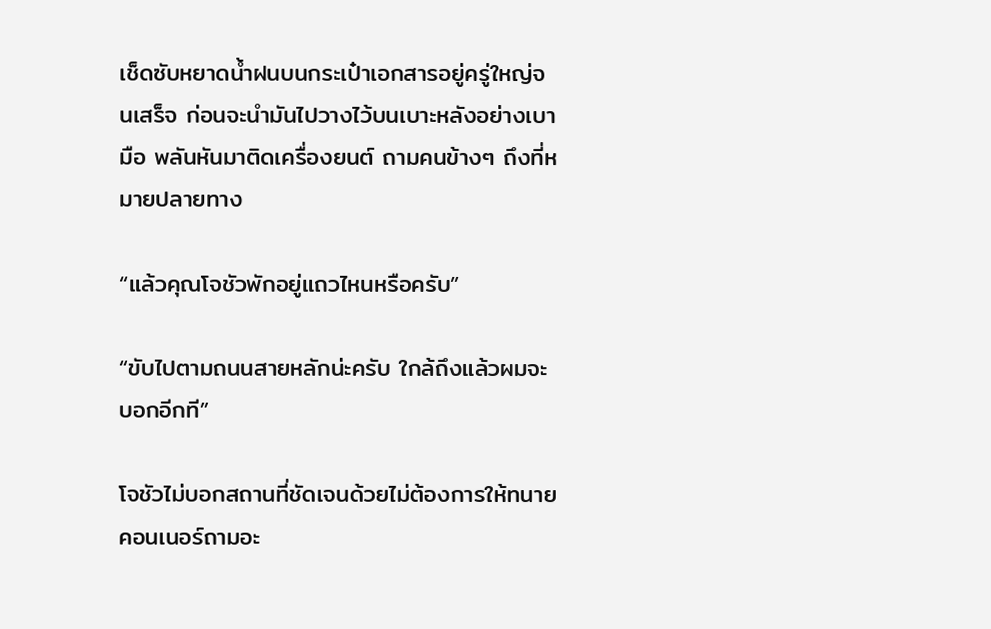เช็ดซับหยาดน้ำฝนบนกระเป๋าเอกสารอยู่ครู่ใหญ่จนเสร็จ ก่อนจะนำมันไปวางไว้บนเบาะหลังอย่างเบามือ พลันหันมาติดเครื่องยนต์ ถามคนข้างๆ ถึงที่หมายปลายทาง

“แล้วคุณโจชัวพักอยู่แถวไหนหรือครับ”

“ขับไปตามถนนสายหลักน่ะครับ ใกล้ถึงแล้วผมจะบอกอีกที”

โจชัวไม่บอกสถานที่ชัดเจนด้วยไม่ต้องการให้ทนายคอนเนอร์ถามอะ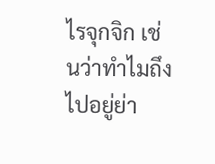ไรจุกจิก เช่นว่าทำไมถึงไปอยู่ย่า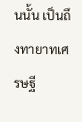นนั้น เป็นถึงทายาทเศรษฐี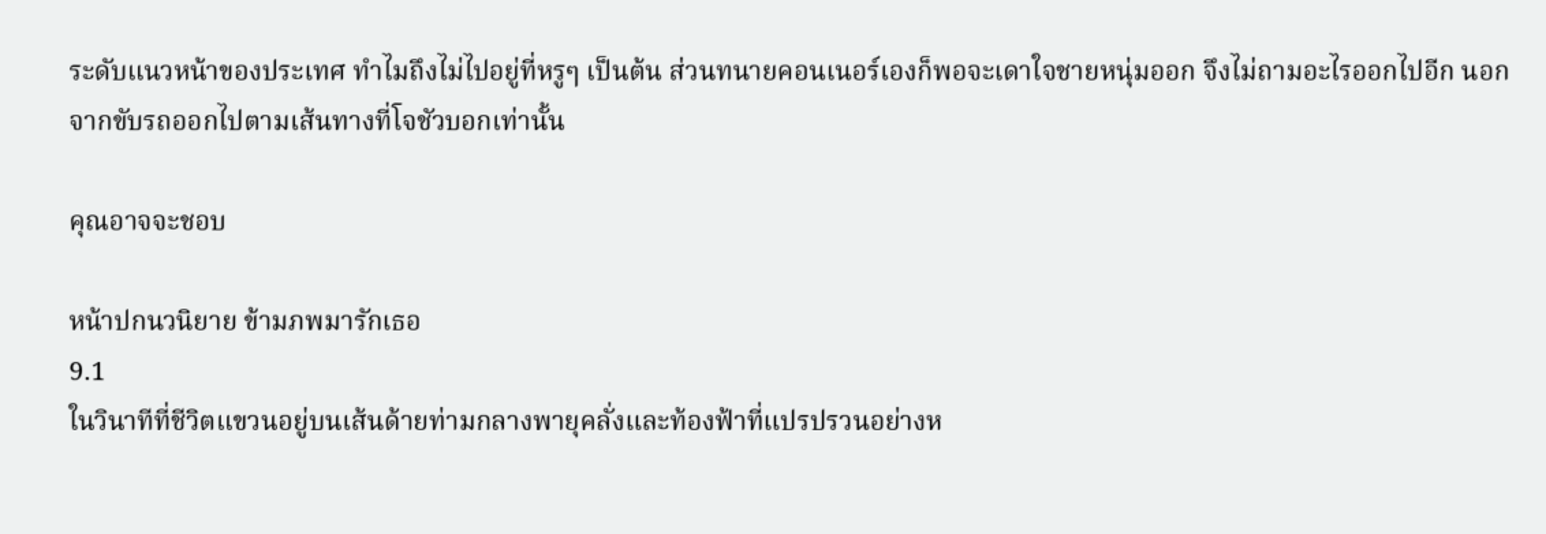ระดับแนวหน้าของประเทศ ทำไมถึงไม่ไปอยู่ที่หรูๆ เป็นต้น ส่วนทนายคอนเนอร์เองก็พอจะเดาใจชายหนุ่มออก จึงไม่ถามอะไรออกไปอีก นอกจากขับรถออกไปตามเส้นทางที่โจชัวบอกเท่านั้น

คุณอาจจะชอบ

หน้าปกนวนิยาย ข้ามภพมารักเธอ
9.1
ในวินาทีที่ชีวิตแขวนอยู่บนเส้นด้ายท่ามกลางพายุคลั่งและท้องฟ้าที่แปรปรวนอย่างห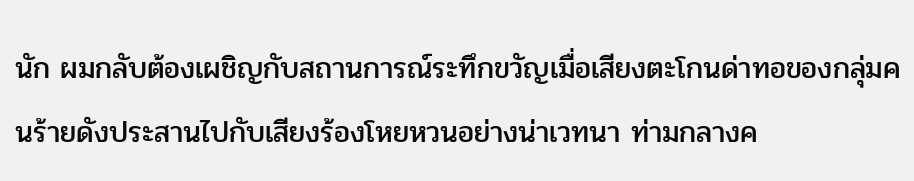นัก ผมกลับต้องเผชิญกับสถานการณ์ระทึกขวัญเมื่อเสียงตะโกนด่าทอของกลุ่มคนร้ายดังประสานไปกับเสียงร้องโหยหวนอย่างน่าเวทนา ท่ามกลางค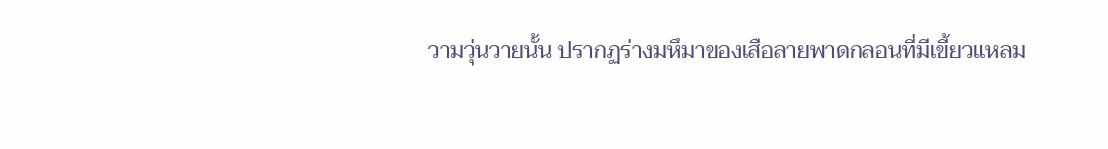วามวุ่นวายนั้น ปรากฏร่างมหึมาของเสือลายพาดกลอนที่มีเขี้ยวแหลม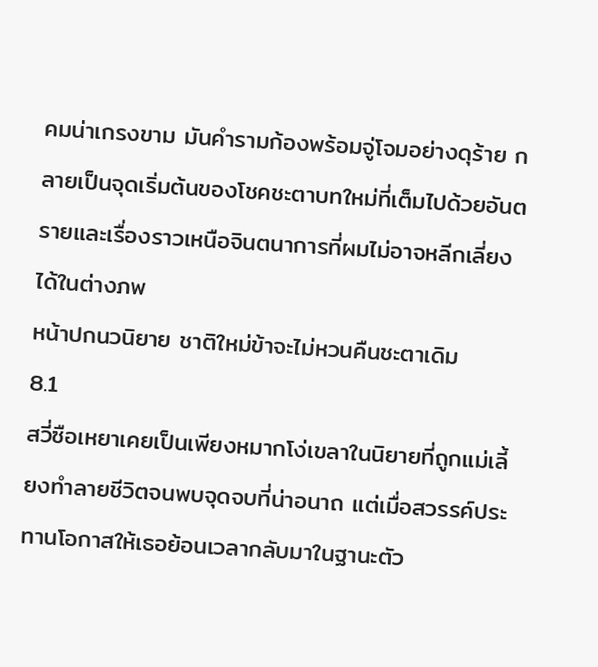คมน่าเกรงขาม มันคำรามก้องพร้อมจู่โจมอย่างดุร้าย กลายเป็นจุดเริ่มต้นของโชคชะตาบทใหม่ที่เต็มไปด้วยอันตรายและเรื่องราวเหนือจินตนาการที่ผมไม่อาจหลีกเลี่ยงได้ในต่างภพ
หน้าปกนวนิยาย ชาติใหม่ข้าจะไม่หวนคืนชะตาเดิม
8.1
สวี่ซือเหยาเคยเป็นเพียงหมากโง่เขลาในนิยายที่ถูกแม่เลี้ยงทำลายชีวิตจนพบจุดจบที่น่าอนาถ แต่เมื่อสวรรค์ประทานโอกาสให้เธอย้อนเวลากลับมาในฐานะตัว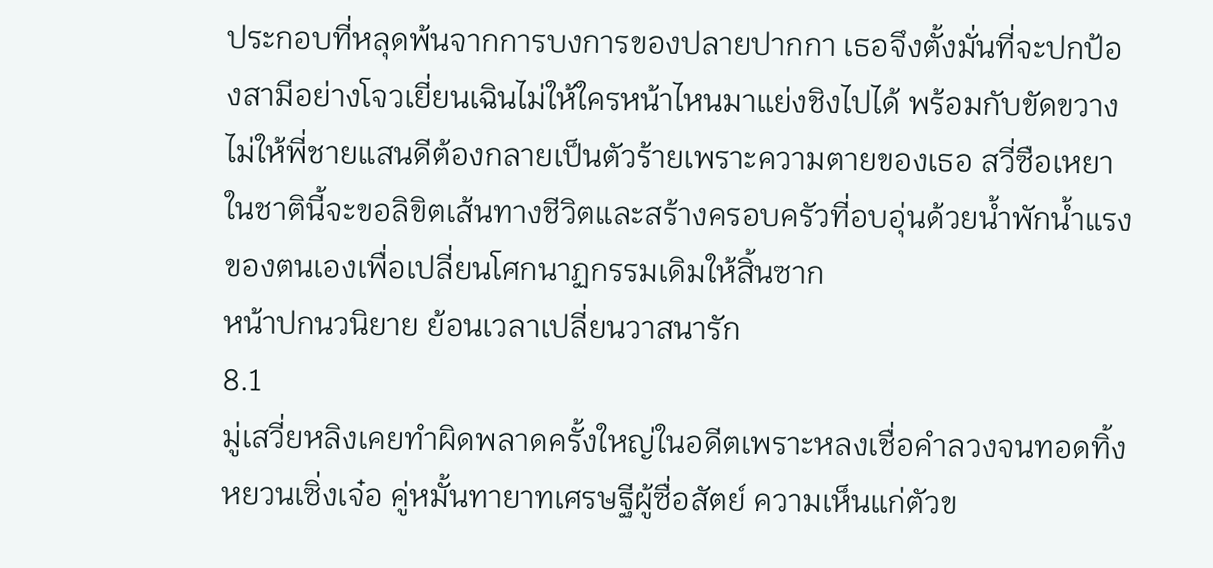ประกอบที่หลุดพ้นจากการบงการของปลายปากกา เธอจึงตั้งมั่นที่จะปกป้องสามีอย่างโจวเยี่ยนเฉินไม่ให้ใครหน้าไหนมาแย่งชิงไปได้ พร้อมกับขัดขวางไม่ให้พี่ชายแสนดีต้องกลายเป็นตัวร้ายเพราะความตายของเธอ สวี่ซือเหยาในชาตินี้จะขอลิขิตเส้นทางชีวิตและสร้างครอบครัวที่อบอุ่นด้วยน้ำพักน้ำแรงของตนเองเพื่อเปลี่ยนโศกนาฏกรรมเดิมให้สิ้นซาก
หน้าปกนวนิยาย ย้อนเวลาเปลี่ยนวาสนารัก
8.1
มู่เสวี่ยหลิงเคยทำผิดพลาดครั้งใหญ่ในอดีตเพราะหลงเชื่อคำลวงจนทอดทิ้งหยวนเซิ่งเจ๋อ คู่หมั้นทายาทเศรษฐีผู้ซื่อสัตย์ ความเห็นแก่ตัวข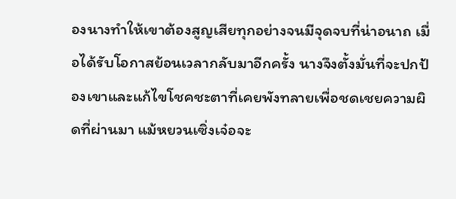องนางทำให้เขาต้องสูญเสียทุกอย่างจนมีจุดจบที่น่าอนาถ เมื่อได้รับโอกาสย้อนเวลากลับมาอีกครั้ง นางจึงตั้งมั่นที่จะปกป้องเขาและแก้ไขโชคชะตาที่เคยพังทลายเพื่อชดเชยความผิดที่ผ่านมา แม้หยวนเซิ่งเจ๋อจะ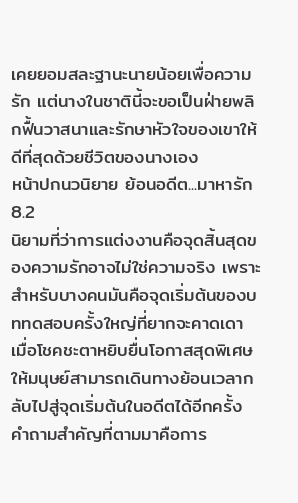เคยยอมสละฐานะนายน้อยเพื่อความรัก แต่นางในชาตินี้จะขอเป็นฝ่ายพลิกฟื้นวาสนาและรักษาหัวใจของเขาให้ดีที่สุดด้วยชีวิตของนางเอง
หน้าปกนวนิยาย ย้อนอดีต...มาหารัก
8.2
นิยามที่ว่าการแต่งงานคือจุดสิ้นสุดของความรักอาจไม่ใช่ความจริง เพราะสำหรับบางคนมันคือจุดเริ่มต้นของบททดสอบครั้งใหญ่ที่ยากจะคาดเดา เมื่อโชคชะตาหยิบยื่นโอกาสสุดพิเศษให้มนุษย์สามารถเดินทางย้อนเวลากลับไปสู่จุดเริ่มต้นในอดีตได้อีกครั้ง คำถามสำคัญที่ตามมาคือการ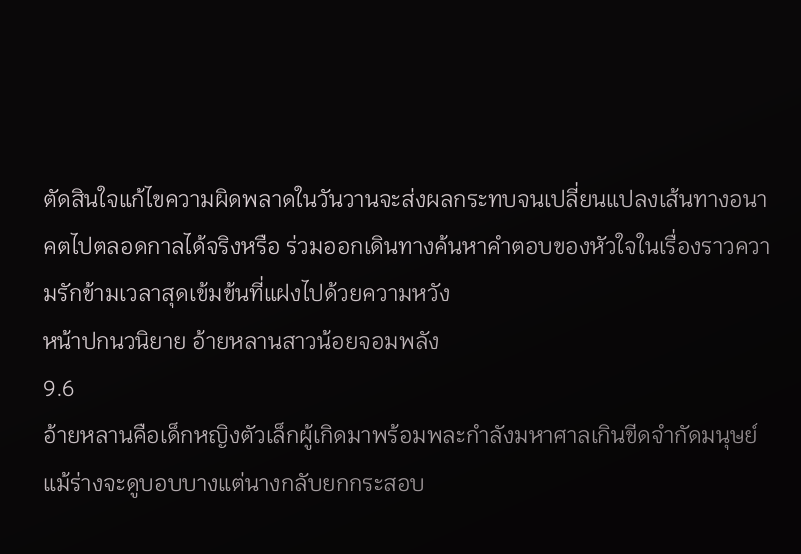ตัดสินใจแก้ไขความผิดพลาดในวันวานจะส่งผลกระทบจนเปลี่ยนแปลงเส้นทางอนาคตไปตลอดกาลได้จริงหรือ ร่วมออกเดินทางค้นหาคำตอบของหัวใจในเรื่องราวความรักข้ามเวลาสุดเข้มข้นที่แฝงไปด้วยความหวัง
หน้าปกนวนิยาย อ้ายหลานสาวน้อยจอมพลัง
9.6
อ้ายหลานคือเด็กหญิงตัวเล็กผู้เกิดมาพร้อมพละกำลังมหาศาลเกินขีดจำกัดมนุษย์ แม้ร่างจะดูบอบบางแต่นางกลับยกกระสอบ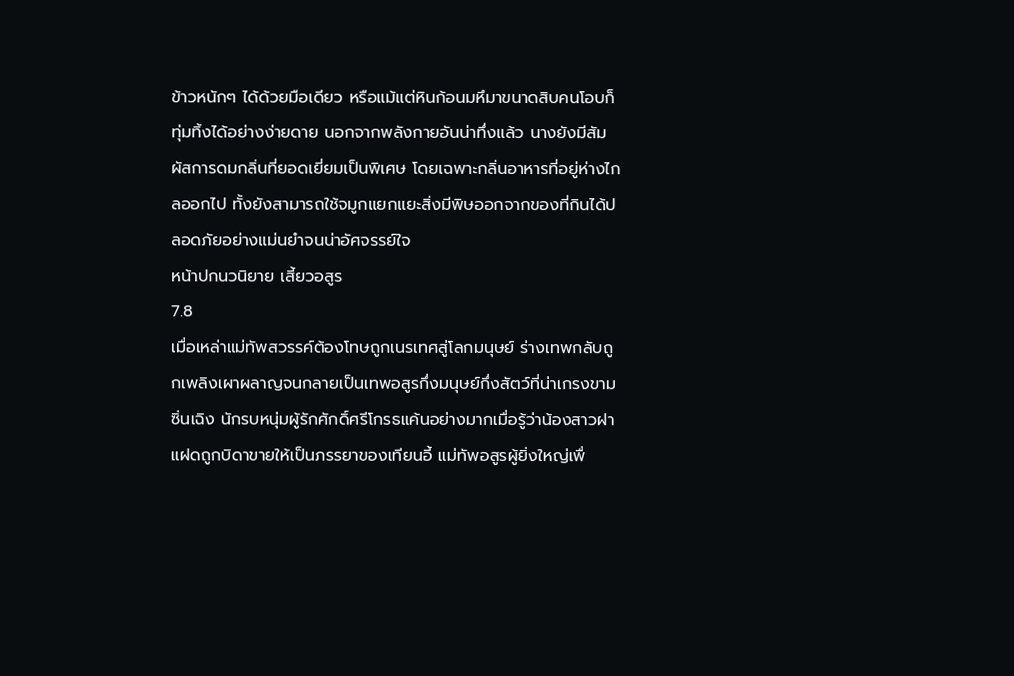ข้าวหนักๆ ได้ด้วยมือเดียว หรือแม้แต่หินก้อนมหึมาขนาดสิบคนโอบก็ทุ่มทิ้งได้อย่างง่ายดาย นอกจากพลังกายอันน่าทึ่งแล้ว นางยังมีสัมผัสการดมกลิ่นที่ยอดเยี่ยมเป็นพิเศษ โดยเฉพาะกลิ่นอาหารที่อยู่ห่างไกลออกไป ทั้งยังสามารถใช้จมูกแยกแยะสิ่งมีพิษออกจากของที่กินได้ปลอดภัยอย่างแม่นยำจนน่าอัศจรรย์ใจ
หน้าปกนวนิยาย เสี้ยวอสูร
7.8
เมื่อเหล่าแม่ทัพสวรรค์ต้องโทษถูกเนรเทศสู่โลกมนุษย์ ร่างเทพกลับถูกเพลิงเผาผลาญจนกลายเป็นเทพอสูรกึ่งมนุษย์กึ่งสัตว์ที่น่าเกรงขาม ซิ่นเฉิง นักรบหนุ่มผู้รักศักดิ์ศรีโกรธแค้นอย่างมากเมื่อรู้ว่าน้องสาวฝาแฝดถูกบิดาขายให้เป็นภรรยาของเทียนอี้ แม่ทัพอสูรผู้ยิ่งใหญ่เพื่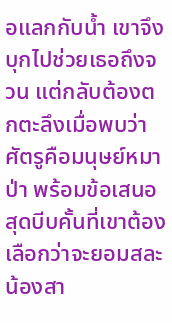อแลกกับน้ำ เขาจึงบุกไปช่วยเธอถึงจวน แต่กลับต้องตกตะลึงเมื่อพบว่าศัตรูคือมนุษย์หมาป่า พร้อมข้อเสนอสุดบีบคั้นที่เขาต้องเลือกว่าจะยอมสละน้องสา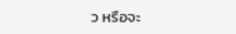ว หรือจะ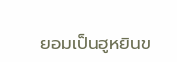ยอมเป็นฮูหยินข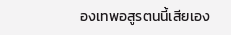องเทพอสูรตนนี้เสียเอง